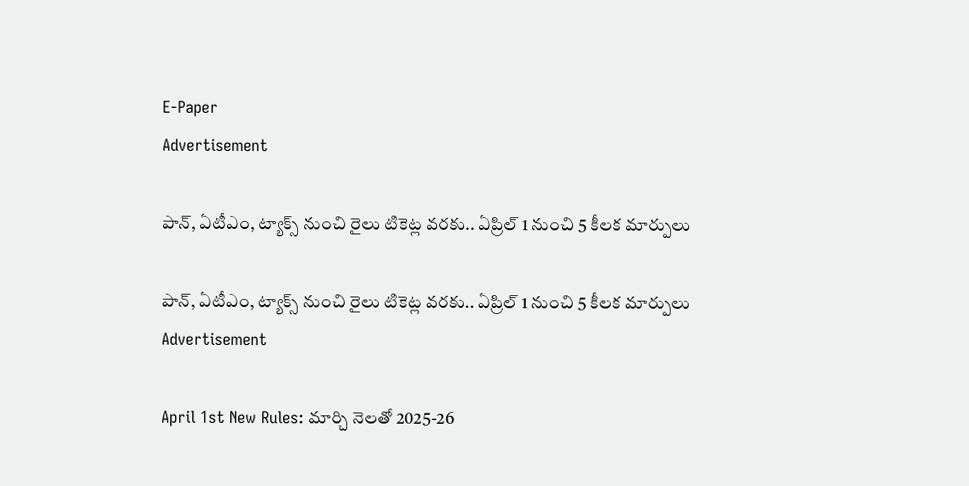E-Paper
Advertisement

పాన్, ఏటీఎం, ట్యాక్స్ నుంచి రైలు టికెట్ల వరకు.. ఏప్రిల్ 1 నుంచి 5 కీలక మార్పులు

పాన్, ఏటీఎం, ట్యాక్స్ నుంచి రైలు టికెట్ల వరకు.. ఏప్రిల్ 1 నుంచి 5 కీలక మార్పులు
Advertisement

April 1st New Rules: మార్చి నెలతో 2025-26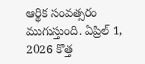ఆర్థిక సంవత్సరం ముగుస్తుంది. ఏప్రిల్ 1, 2026 కొత్త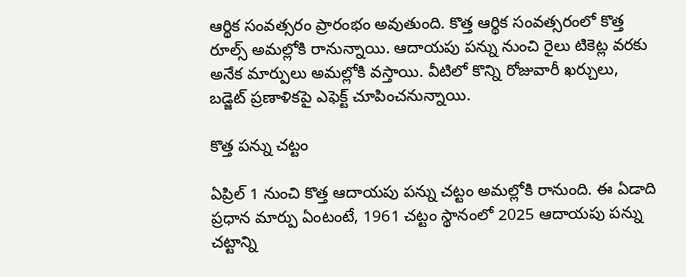ఆర్థిక సంవత్సరం ప్రారంభం అవుతుంది. కొత్త ఆర్థిక సంవత్సరంలో కొత్త రూల్స్ అమల్లోకి రానున్నాయి. ఆదాయపు పన్ను నుంచి రైలు టికెట్ల వరకు అనేక మార్పులు అమల్లోకి వస్తాయి. వీటిలో కొన్ని రోజువారీ ఖర్చులు, బడ్జెట్ ప్రణాళికపై ఎఫెక్ట్ చూపించనున్నాయి.

కొత్త పన్ను చట్టం

ఏప్రిల్ 1 నుంచి కొత్త ఆదాయపు పన్ను చట్టం అమల్లోకి రానుంది. ఈ ఏడాది ప్రధాన మార్పు ఏంటంటే, 1961 చట్టం స్థానంలో 2025 ఆదాయపు పన్ను చట్టాన్ని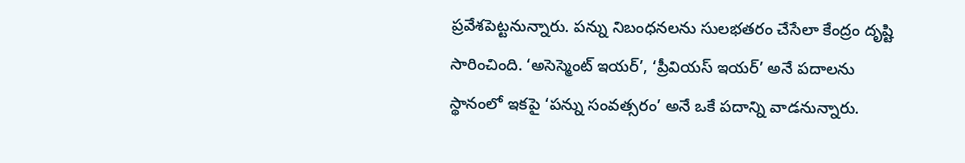ప్రవేశపెట్టనున్నారు. పన్ను నిబంధనలను సులభతరం చేసేలా కేంద్రం దృష్టి సారించింది. ‘అసెస్మెంట్ ఇయర్’, ‘ప్రీవియస్ ఇయర్’ అనే పదాలను స్థానంలో ఇకపై ‘పన్ను సంవత్సరం’ అనే ఒకే పదాన్ని వాడనున్నారు.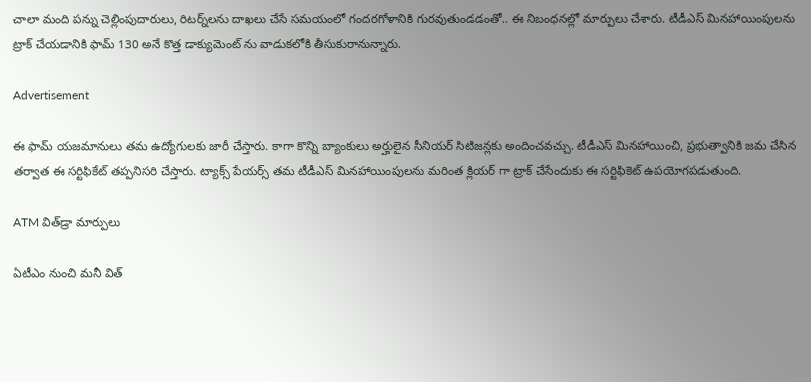చాలా మంది పన్ను చెల్లింపుదారులు, రిటర్న్‌లను దాఖలు చేసే సమయంలో గందరగోళానికి గురవుతుండడంతో.. ఈ నిబంధనల్లో మార్పులు చేశారు. టీడీఎస్ మినహాయింపులను ట్రాక్ చేయడానికి ఫామ్ 130 అనే కొత్త డాక్యుమెంట్ ను వాడుకలోకి తీసుకురానున్నారు.

Advertisement

ఈ ఫామ్ యజమానులు తమ ఉద్యోగులకు జారీ చేస్తారు. కాగా కొన్ని బ్యాంకులు అర్హులైన సీనియర్ సిటిజన్లకు అందించవచ్చు. టీడీఎస్ మినహాయించి, ప్రభుత్వానికి జమ చేసిన తర్వాత ఈ సర్టిఫికేట్ తప్పనిసరి చేస్తారు. ట్యాక్స్ పేయర్స్ తమ టీడీఎస్ మినహాయింపులను మరింత క్లియర్ గా ట్రాక్ చేసేందుకు ఈ సర్టిఫికెట్ ఉపయోగపడుతుంది.

ATM విత్‌డ్రా మార్పులు

ఏటీఎం నుంచి మనీ విత్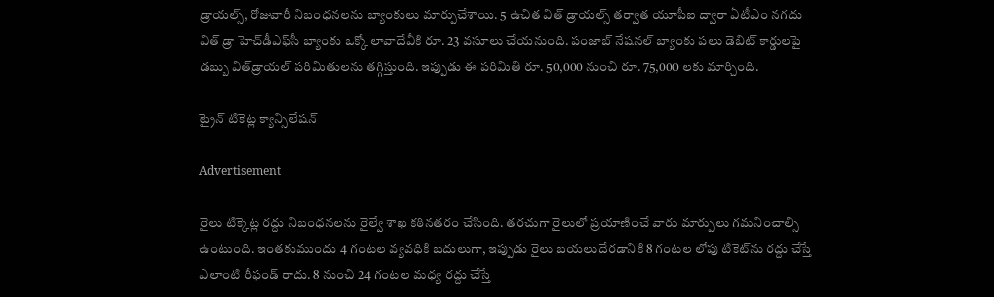డ్రాయల్స్, రోజువారీ నిబంధనలను బ్యాంకులు మార్పుచేశాయి. 5 ఉచిత విత్ డ్రాయల్స్ తర్వాత యూపీఐ ద్వారా ఏటీఎం నగదు విత్ డ్రా హెచ్‌డీఎఫ్‌సీ బ్యాంకు ఒక్కో లావాదేవీకి రూ. 23 వసూలు చేయనుంది. పంజాబ్ నేషనల్ బ్యాంకు పలు డెబిట్ కార్డులపై డబ్బు విత్‌డ్రాయల్ పరిమితులను తగ్గిస్తుంది. ఇప్పుడు ఈ పరిమితి రూ. 50,000 నుంచి రూ. 75,000 లకు మార్చింది.

ట్రైన్ టికెట్ల క్యాన్సిలేషన్

Advertisement

రైలు టిక్కెట్ల రద్దు నిబంధనలను రైల్వే శాఖ కఠినతరం చేసింది. తరచుగా రైలులో ప్రయాణించే వారు మార్పులు గమనించాల్సి ఉంటుంది. ఇంతకుముందు 4 గంటల వ్యవధికి బదులుగా, ఇప్పుడు రైలు బయలుదేరడానికి 8 గంటల లోపు టికెట్‌ను రద్దు చేస్తే ఎలాంటి రీఫండ్ రాదు. 8 నుంచి 24 గంటల మధ్య రద్దు చేస్తే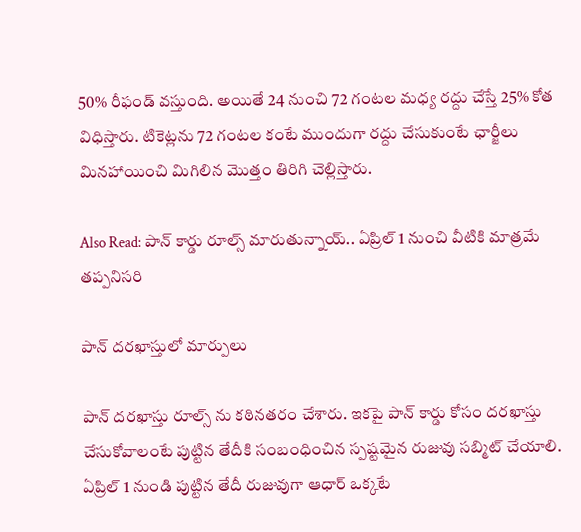50% రీఫండ్ వస్తుంది. అయితే 24 నుంచి 72 గంటల మధ్య రద్దు చేస్తే 25% కోత విధిస్తారు. టికెట్లను 72 గంటల కంటే ముందుగా రద్దు చేసుకుంటే ఛార్జీలు మినహాయించి మిగిలిన మొత్తం తిరిగి చెల్లిస్తారు.

Also Read: పాన్ కార్డు రూల్స్ మారుతున్నాయ్.. ఏప్రిల్ 1 నుంచి వీటికి మాత్రమే తప్పనిసరి

పాన్ దరఖాస్తులో మార్పులు

పాన్ దరఖాస్తు రూల్స్ ను కఠినతరం చేశారు. ఇకపై పాన్ కార్డు కోసం దరఖాస్తు చేసుకోవాలంటే పుట్టిన తేదీకి సంబంధించిన స్పష్టమైన రుజువు సబ్మిట్ చేయాలి. ఏప్రిల్ 1 నుండి పుట్టిన తేదీ రుజువుగా ఆధార్ ఒక్కటే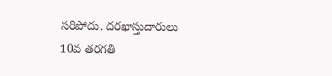సరిపోదు. దరఖాస్తుదారులు 10వ తరగతి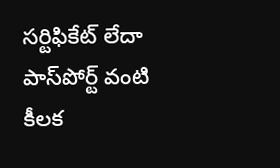సర్టిఫికేట్ లేదా పాస్‌పోర్ట్ వంటి కీలక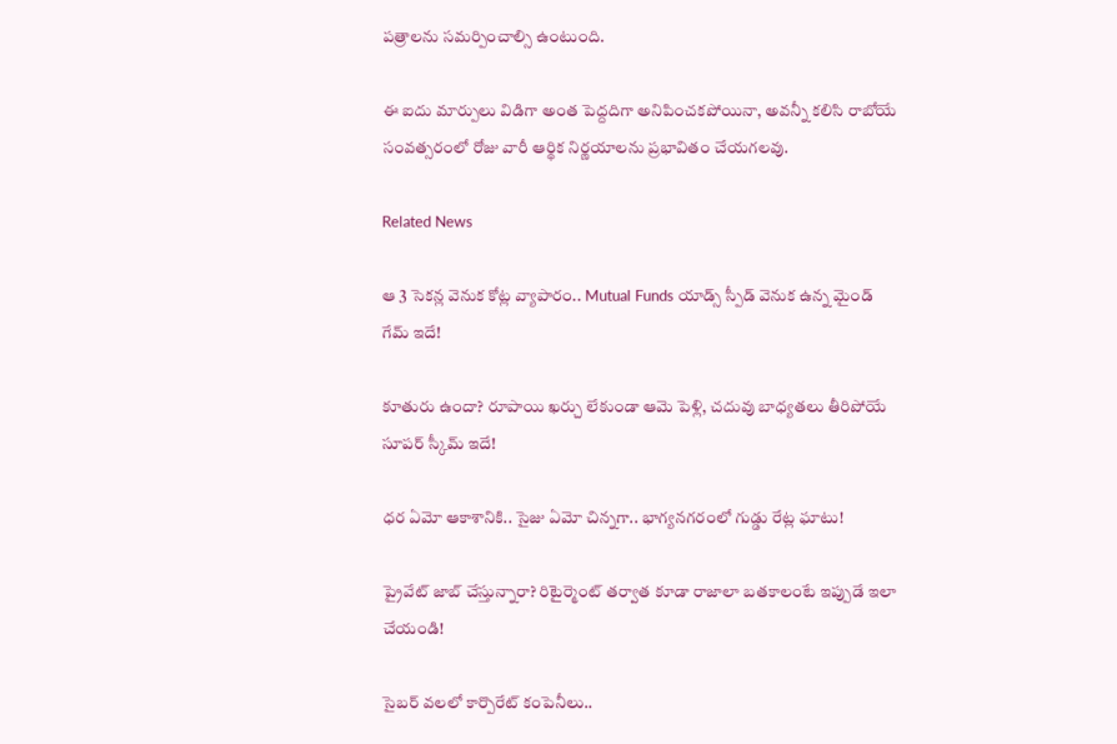పత్రాలను సమర్పించాల్సి ఉంటుంది.

ఈ ఐదు మార్పులు విడిగా అంత పెద్దదిగా అనిపించకపోయినా, అవన్నీ కలిసి రాబోయే సంవత్సరంలో రోజు వారీ ఆర్థిక నిర్ణయాలను ప్రభావితం చేయగలవు.

Related News

ఆ 3 సెకన్ల వెనుక కోట్ల వ్యాపారం.. Mutual Funds యాడ్స్ స్పీడ్ వెనుక ఉన్న మైండ్ గేమ్ ఇదే!

కూతురు ఉందా? రూపాయి ఖర్చు లేకుండా ఆమె పెళ్లి, చదువు బాధ్యతలు తీరిపోయే సూపర్ స్కీమ్ ఇదే!

ధర ఏమో ఆకాశానికి.. సైజు ఏమో చిన్నగా.. భాగ్యనగరంలో గుడ్డు రేట్ల ఘాటు!

ప్రైవేట్ జాబ్ చేస్తున్నారా? రిటైర్మెంట్ తర్వాత కూడా రాజాలా బతకాలంటే ఇప్పుడే ఇలా చేయండి!

సైబర్ వలలో కార్పొరేట్ కంపెనీలు..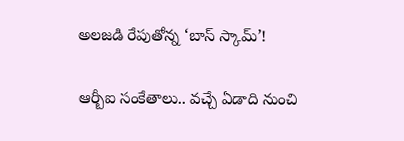అలజడి రేపుతోన్న ‘బాస్ స్కామ్’!

ఆర్బీఐ సంకేతాలు.. వచ్చే ఏడాది నుంచి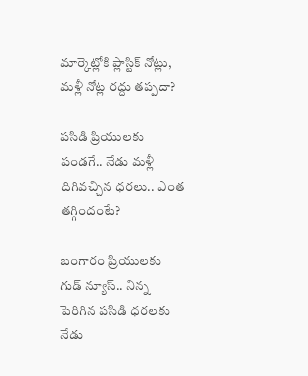మార్కెట్లోకి ప్లాస్టిక్ నోట్లు, మళ్లీ నోట్ల రద్దు తప్పదా?

పసిడి ప్రియులకు పండగే.. నేడు మళ్లీ దిగివచ్చిన ధరలు.. ఎంత తగ్గిందంటే?

బంగారం ప్రియులకు గుడ్ న్యూస్.. నిన్న పెరిగిన పసిడి ధరలకు నేడు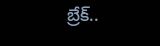బ్రేక్..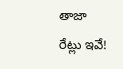తాజా రేట్లు ఇవే!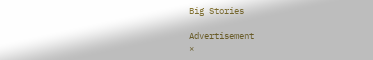Big Stories

Advertisement
×